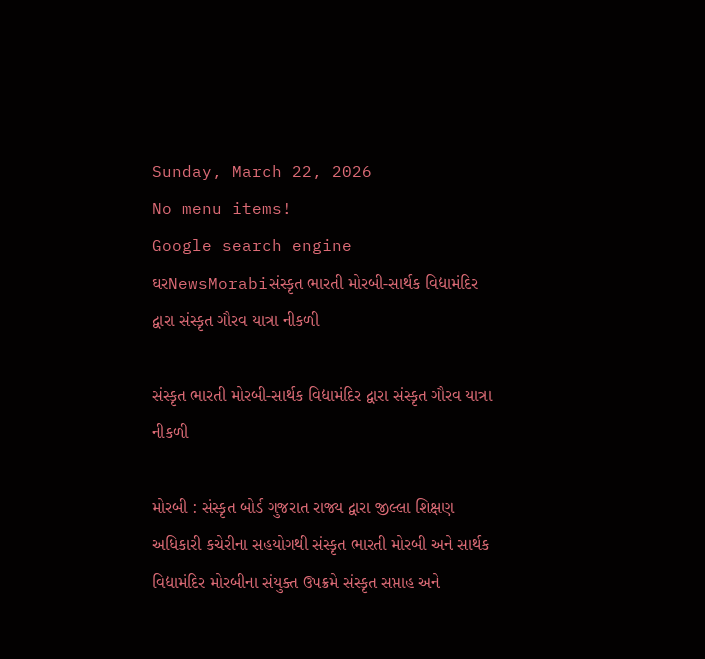Sunday, March 22, 2026
No menu items!
Google search engine
ઘરNewsMorabiસંસ્કૃત ભારતી મોરબી-સાર્થક વિદ્યામંદિર દ્વારા સંસ્કૃત ગૌરવ યાત્રા નીકળી

સંસ્કૃત ભારતી મોરબી-સાર્થક વિદ્યામંદિર દ્વારા સંસ્કૃત ગૌરવ યાત્રા નીકળી

મોરબી : સંસ્કૃત બોર્ડ ગુજરાત રાજ્ય દ્વારા જીલ્લા શિક્ષણ અધિકારી કચેરીના સહયોગથી સંસ્કૃત ભારતી મોરબી અને સાર્થક વિદ્યામંદિર મોરબીના સંયુક્ત ઉપક્રમે સંસ્કૃત સપ્તાહ અને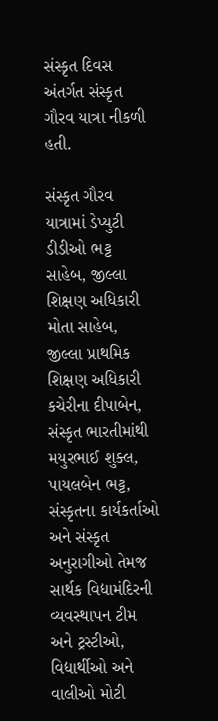સંસ્કૃત દિવસ અંતર્ગત સંસ્કૃત ગૌરવ યાત્રા નીકળી હતી.

સંસ્કૃત ગૌરવ યાત્રામાં ડેપ્યુટી ડીડીઓ ભટ્ટ સાહેબ, જીલ્લા શિક્ષણ અધિકારી મોતા સાહેબ, જીલ્લા પ્રાથમિક શિક્ષણ અધિકારી કચેરીના દીપાબેન, સંસ્કૃત ભારતીમાંથી મયુરભાઈ શુક્લ, પાયલબેન ભટ્ટ, સંસ્કૃતના કાર્યકર્તાઓ અને સંસ્કૃત અનુરાગીઓ તેમજ સાર્થક વિદ્યામંદિરની વ્યવસ્થાપન ટીમ અને ટ્રસ્ટીઓ, વિદ્યાર્થીઓ અને વાલીઓ મોટી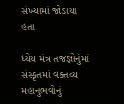સંખ્યામાં જોડાયા હતા

ધ્યેય મંત્ર તજજ્ઞોનુંમાં સંસ્કૃતમાં વક્તવ્ય મહાનુભવોનું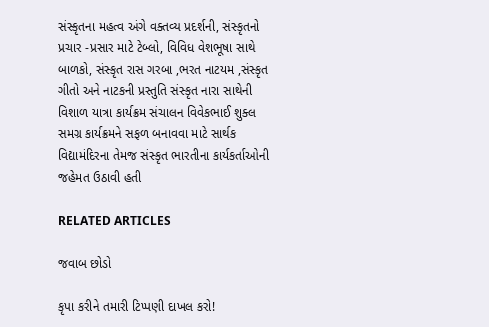સંસ્કૃતના મહત્વ અંગે વક્તવ્ય પ્રદર્શની, સંસ્કૃતનો પ્રચાર -પ્રસાર માટે ટેબ્લો, વિવિધ વેશભૂષા સાથે બાળકો, સંસ્કૃત રાસ ગરબા ,ભરત નાટયમ ,સંસ્કૃત ગીતો અને નાટકની પ્રસ્તુતિ સંસ્કૃત નારા સાથેની વિશાળ યાત્રા કાર્યક્રમ સંચાલન વિવેકભાઈ શુક્લ સમગ્ર કાર્યક્રમને સફળ બનાવવા માટે સાર્થક વિદ્યામંદિરના તેમજ સંસ્કૃત ભારતીના કાર્યકર્તાઓની જહેમત ઉઠાવી હતી

RELATED ARTICLES

જવાબ છોડો

કૃપા કરીને તમારી ટિપ્પણી દાખલ કરો!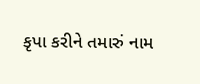કૃપા કરીને તમારું નામ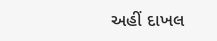અહીં દાખલ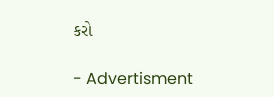કરો

- Advertisment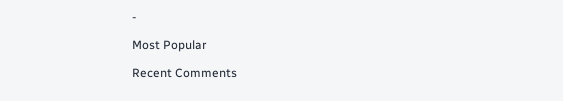-

Most Popular

Recent Comments